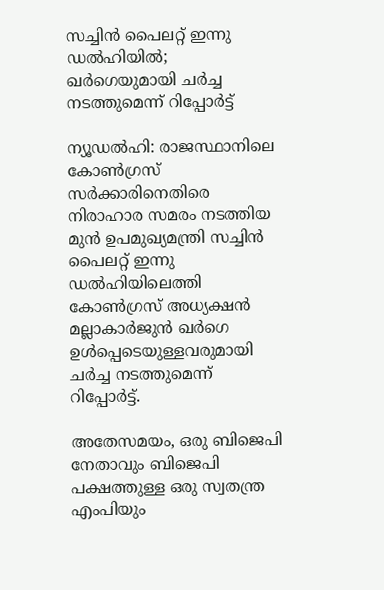സച്ചിന്‍ പൈലറ്റ് ഇന്നു ഡല്‍ഹിയില്‍; ഖര്‍ഗെയുമായി ചര്‍ച്ച നടത്തുമെന്ന് റിപ്പോര്‍ട്ട്‌

ന്യൂഡല്‍ഹി: രാജസ്ഥാനിലെ കോണ്‍ഗ്രസ് സര്‍ക്കാരിനെതിരെ നിരാഹാര സമരം നടത്തിയ മുന്‍ ഉപമുഖ്യമന്ത്രി സച്ചിന്‍ പൈലറ്റ് ഇന്നു ഡല്‍ഹിയിലെത്തി കോണ്‍ഗ്രസ് അധ്യക്ഷന്‍ മല്ലാകാര്‍ജുന്‍ ഖര്‍ഗെ ഉള്‍പ്പെടെയുള്ളവരുമായി ചര്‍ച്ച നടത്തുമെന്ന് റിപ്പോര്‍ട്ട്.

അതേസമയം, ഒരു ബിജെപി നേതാവും ബിജെപി പക്ഷത്തുള്ള ഒരു സ്വതന്ത്ര എംപിയും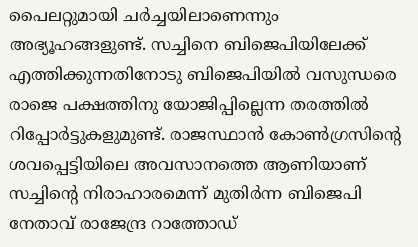പൈലറ്റുമായി ചര്‍ച്ചയിലാണെന്നും അഭ്യൂഹങ്ങളുണ്ട്. സച്ചിനെ ബിജെപിയിലേക്ക് എത്തിക്കുന്നതിനോടു ബിജെപിയില്‍ വസുന്ധരെ രാജെ പക്ഷത്തിനു യോജിപ്പില്ലെന്ന തരത്തില്‍ റിപ്പോര്‍ട്ടുകളുമുണ്ട്. രാജസ്ഥാന്‍ കോണ്‍ഗ്രസിന്റെ ശവപ്പെട്ടിയിലെ അവസാനത്തെ ആണിയാണ് സച്ചിന്റെ നിരാഹാരമെന്ന് മുതിര്‍ന്ന ബിജെപി നേതാവ് രാജേന്ദ്ര റാത്തോഡ്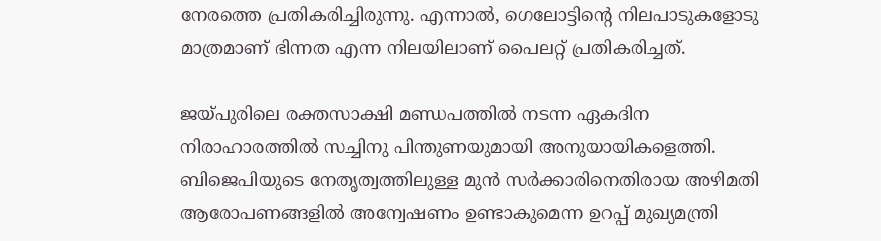നേരത്തെ പ്രതികരിച്ചിരുന്നു. എന്നാല്‍, ഗെലോട്ടിന്റെ നിലപാടുകളോടു മാത്രമാണ് ഭിന്നത എന്ന നിലയിലാണ് പൈലറ്റ് പ്രതികരിച്ചത്.

ജയ്പുരിലെ രക്തസാക്ഷി മണ്ഡപത്തില്‍ നടന്ന ഏകദിന നിരാഹാരത്തില്‍ സച്ചിനു പിന്തുണയുമായി അനുയായികളെത്തി. ബിജെപിയുടെ നേതൃത്വത്തിലുള്ള മുന്‍ സര്‍ക്കാരിനെതിരായ അഴിമതി ആരോപണങ്ങളില്‍ അന്വേഷണം ഉണ്ടാകുമെന്ന ഉറപ്പ് മുഖ്യമന്ത്രി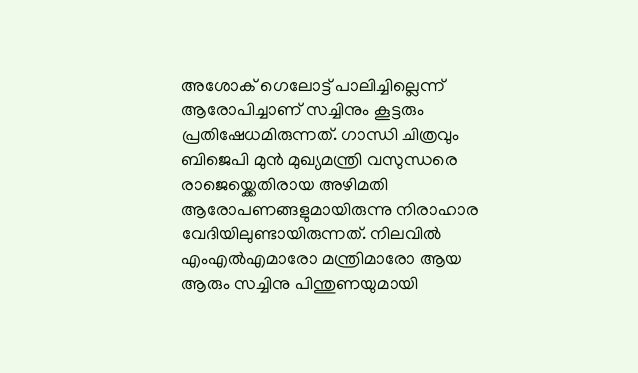അശോക് ഗെലോട്ട് പാലിച്ചില്ലെന്ന് ആരോപിച്ചാണ് സച്ചിനും കൂട്ടരും പ്രതിഷേധമിരുന്നത്. ഗാന്ധി ചിത്രവും ബിജെപി മുന്‍ മുഖ്യമന്ത്രി വസുന്ധരെ രാജെയ്ക്കെതിരായ അഴിമതി ആരോപണങ്ങളുമായിരുന്നു നിരാഹാര വേദിയിലുണ്ടായിരുന്നത്. നിലവില്‍ എംഎല്‍എമാരോ മന്ത്രിമാരോ ആയ ആരും സച്ചിനു പിന്തുണയുമായി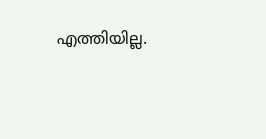എത്തിയില്ല.